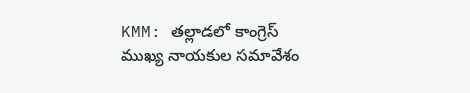KMM: తల్లాడలో కాంగ్రెస్ ముఖ్య నాయకుల సమావేశం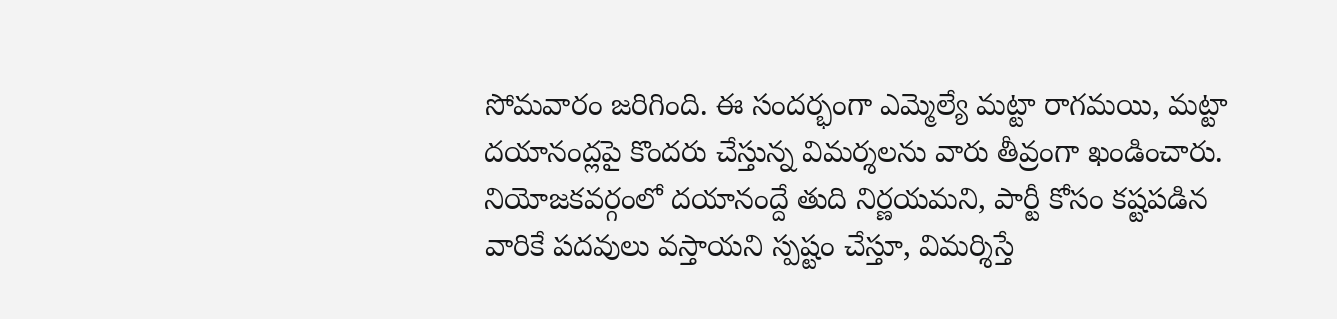సోమవారం జరిగింది. ఈ సందర్భంగా ఎమ్మెల్యే మట్టా రాగమయి, మట్టా దయానంద్లపై కొందరు చేస్తున్న విమర్శలను వారు తీవ్రంగా ఖండించారు. నియోజకవర్గంలో దయానంద్దే తుది నిర్ణయమని, పార్టీ కోసం కష్టపడిన వారికే పదవులు వస్తాయని స్పష్టం చేస్తూ, విమర్శిస్తే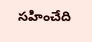సహించేది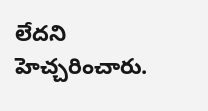లేదని హెచ్చరించారు.